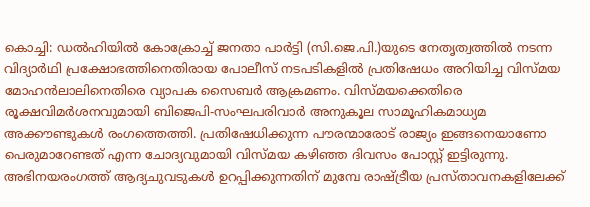കൊച്ചി: ഡൽഹിയിൽ കോക്രോച്ച് ജനതാ പാർട്ടി (സി.ജെ.പി.)യുടെ നേതൃത്വത്തിൽ നടന്ന വിദ്യാർഥി പ്രക്ഷോഭത്തിനെതിരായ പോലീസ് നടപടികളിൽ പ്രതിഷേധം അറിയിച്ച വിസ്മയ മോഹൻലാലിനെതിരെ വ്യാപക സൈബർ ആക്രമണം. വിസ്മയക്കെതിരെ രൂക്ഷവിമർശനവുമായി ബിജെപി-സംഘപരിവാർ അനുകൂല സാമൂഹികമാധ്യമ അക്കൗണ്ടുകൾ രംഗത്തെത്തി. പ്രതിഷേധിക്കുന്ന പൗരന്മാരോട് രാജ്യം ഇങ്ങനെയാണോ പെരുമാറേണ്ടത് എന്ന ചോദ്യവുമായി വിസ്മയ കഴിഞ്ഞ ദിവസം പോസ്റ്റ് ഇട്ടിരുന്നു.
അഭിനയരംഗത്ത് ആദ്യചുവടുകൾ ഉറപ്പിക്കുന്നതിന് മുമ്പേ രാഷ്ട്രീയ പ്രസ്താവനകളിലേക്ക്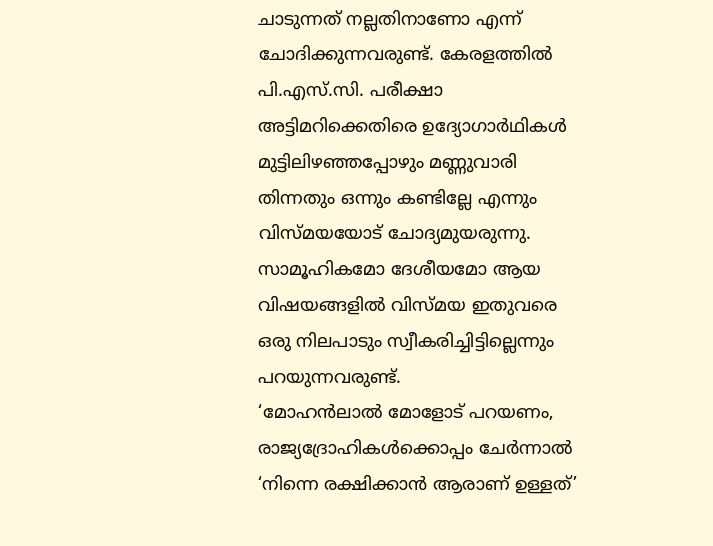ചാടുന്നത് നല്ലതിനാണോ എന്ന് ചോദിക്കുന്നവരുണ്ട്. കേരളത്തിൽ പി.എസ്.സി. പരീക്ഷാ അട്ടിമറിക്കെതിരെ ഉദ്യോഗാർഥികൾ മുട്ടിലിഴഞ്ഞപ്പോഴും മണ്ണുവാരി തിന്നതും ഒന്നും കണ്ടില്ലേ എന്നും വിസ്മയയോട് ചോദ്യമുയരുന്നു. സാമൂഹികമോ ദേശീയമോ ആയ വിഷയങ്ങളിൽ വിസ്മയ ഇതുവരെ ഒരു നിലപാടും സ്വീകരിച്ചിട്ടില്ലെന്നും പറയുന്നവരുണ്ട്.
‘മോഹൻലാൽ മോളോട് പറയണം, രാജ്യദ്രോഹികൾക്കൊപ്പം ചേർന്നാൽ ‘നിന്നെ രക്ഷിക്കാൻ ആരാണ് ഉള്ളത്’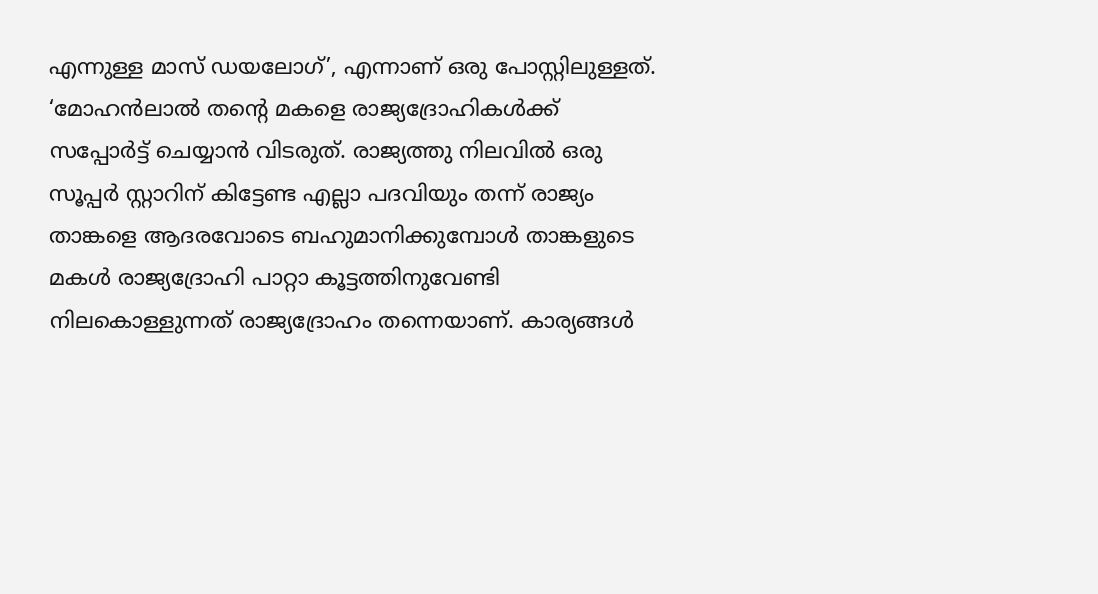എന്നുള്ള മാസ് ഡയലോഗ്’, എന്നാണ് ഒരു പോസ്റ്റിലുള്ളത്. ‘മോഹൻലാൽ തന്റെ മകളെ രാജ്യദ്രോഹികൾക്ക് സപ്പോർട്ട് ചെയ്യാൻ വിടരുത്. രാജ്യത്തു നിലവിൽ ഒരു സൂപ്പർ സ്റ്റാറിന് കിട്ടേണ്ട എല്ലാ പദവിയും തന്ന് രാജ്യം താങ്കളെ ആദരവോടെ ബഹുമാനിക്കുമ്പോൾ താങ്കളുടെ മകൾ രാജ്യദ്രോഹി പാറ്റാ കൂട്ടത്തിനുവേണ്ടി നിലകൊള്ളുന്നത് രാജ്യദ്രോഹം തന്നെയാണ്. കാര്യങ്ങൾ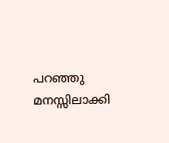പറഞ്ഞു മനസ്സിലാക്കി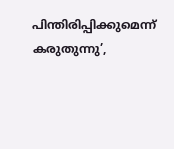പിന്തിരിപ്പിക്കുമെന്ന് കരുതുന്നു’,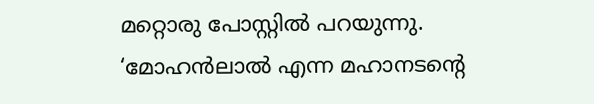മറ്റൊരു പോസ്റ്റിൽ പറയുന്നു. ‘മോഹൻലാൽ എന്ന മഹാനടന്റെ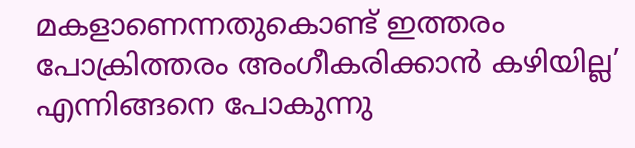മകളാണെന്നതുകൊണ്ട് ഇത്തരം പോക്രിത്തരം അംഗീകരിക്കാൻ കഴിയില്ല’ എന്നിങ്ങനെ പോകുന്നു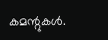കമന്റുകൾ.